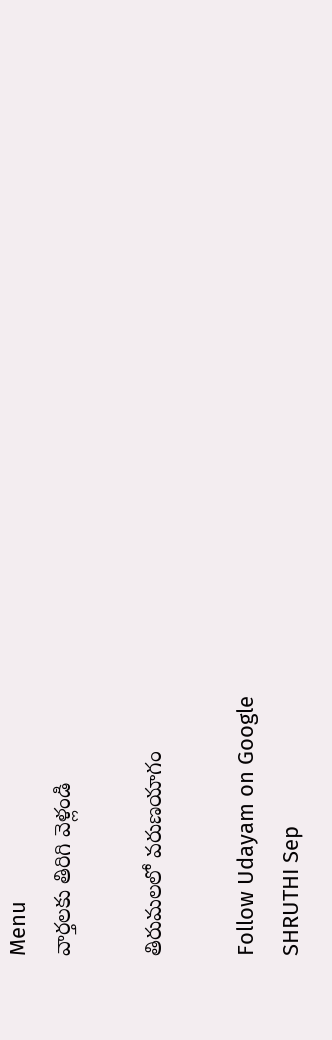Menu
వార్తలకు తిరిగి వెళ్లండి

తిరుమలలో వరుణయాగం

Follow Udayam on Google
SHRUTHI Sep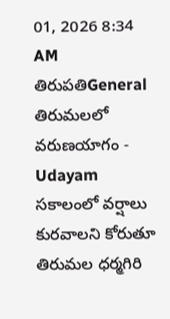01, 2026 8:34 AM తిరుపతిGeneral
తిరుమలలో వరుణయాగం - Udayam
సకాలంలో వర్షాలు కురవాలని కోరుతూ తిరుమల ధర్మగిరి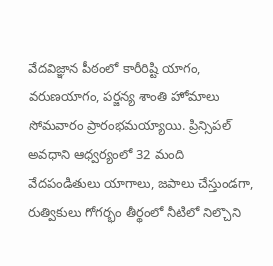వేదవిజ్ఞాన పీఠంలో కారీరిష్టి యాగం, వరుణయాగం, పర్జన్య శాంతి హోమాలు సోమవారం ప్రారంభమయ్యాయి. ప్రిన్సిపల్‌ అవధాని ఆధ్వర్యంలో 32 మంది వేదపండితులు యాగాలు, జపాలు చేస్తుండగా, రుత్వికులు గోగర్భం తీర్థంలో నీటిలో నిల్చొని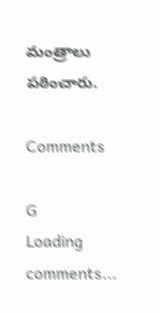మంత్రాలు పఠించారు.

Comments

G
Loading comments...